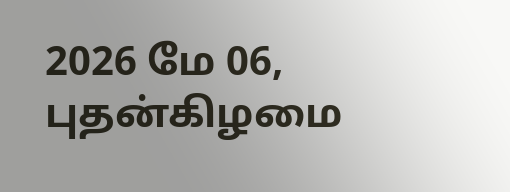2026 மே 06, புதன்கிழமை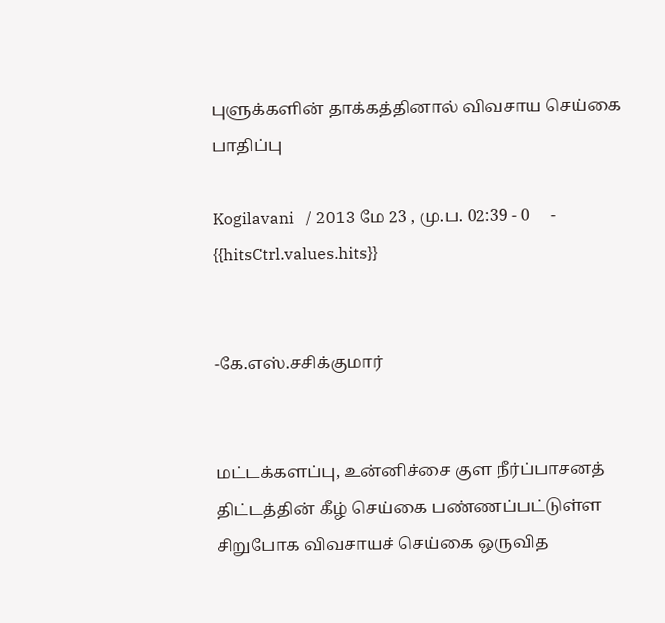புளுக்களின் தாக்கத்தினால் விவசாய செய்கை பாதிப்பு

Kogilavani   / 2013 மே 23 , மு.ப. 02:39 - 0     - {{hitsCtrl.values.hits}}


-கே.எஸ்.சசிக்குமார்


மட்டக்களப்பு, உன்னிச்சை குள நீர்ப்பாசனத் திட்டத்தின் கீழ் செய்கை பண்ணப்பட்டுள்ள சிறுபோக விவசாயச் செய்கை ஒருவித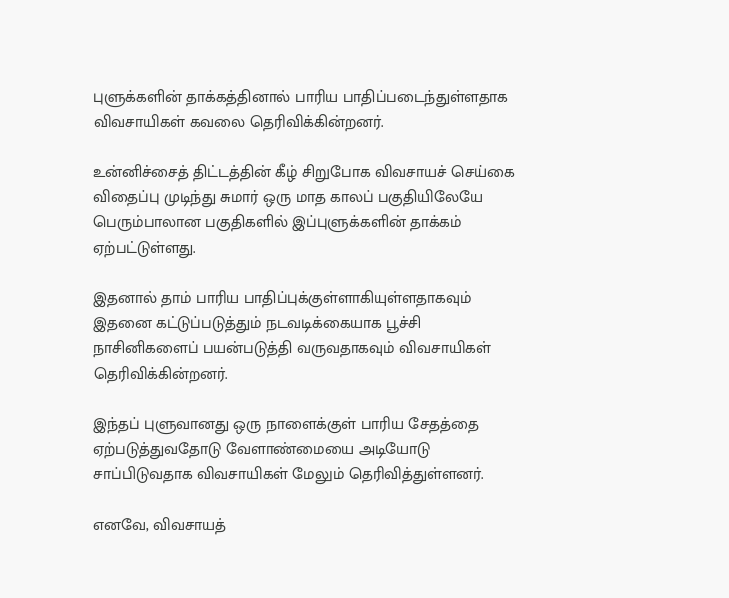புளுக்களின் தாக்கத்தினால் பாரிய பாதிப்படைந்துள்ளதாக விவசாயிகள் கவலை தெரிவிக்கின்றனர்.

உன்னிச்சைத் திட்டத்தின் கீழ் சிறுபோக விவசாயச் செய்கை விதைப்பு முடிந்து சுமார் ஒரு மாத காலப் பகுதியிலேயே பெரும்பாலான பகுதிகளில் இப்புளுக்களின் தாக்கம் ஏற்பட்டுள்ளது.

இதனால் தாம் பாரிய பாதிப்புக்குள்ளாகியுள்ளதாகவும் இதனை கட்டுப்படுத்தும் நடவடிக்கையாக பூச்சி நாசினிகளைப் பயன்படுத்தி வருவதாகவும் விவசாயிகள் தெரிவிக்கின்றனர்.

இந்தப் புளுவானது ஒரு நாளைக்குள் பாரிய சேதத்தை ஏற்படுத்துவதோடு வேளாண்மையை அடியோடு சாப்பிடுவதாக விவசாயிகள் மேலும் தெரிவித்துள்ளனர்.

எனவே, விவசாயத்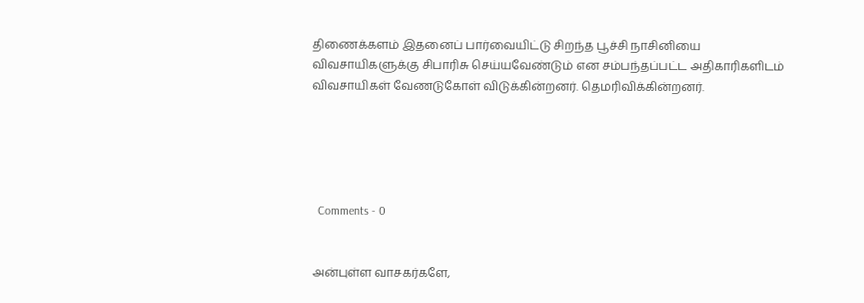திணைக்களம் இதனைப் பார்வையிட்டு சிறந்த பூச்சி நாசினியை விவசாயிகளுக்கு சிபாரிசு செய்யவேண்டும் என சம்பந்தப்பட்ட அதிகாரிகளிடம் விவசாயிகள் வேணடுகோள் விடுக்கின்றனர். தெமரிவிக்கின்றனர்.





  Comments - 0


அன்புள்ள வாசகர்களே,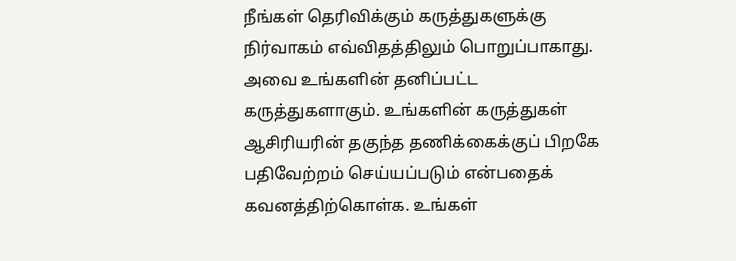நீங்கள் தெரிவிக்கும் கருத்துகளுக்கு நிர்வாகம் எவ்விதத்திலும் பொறுப்பாகாது. அவை உங்களின் தனிப்பட்ட கருத்துகளாகும். உங்களின் கருத்துகள் ஆசிரியரின் தகுந்த தணிக்கைக்குப் பிறகே பதிவேற்றம் செய்யப்படும் என்பதைக் கவனத்திற்கொள்க. உங்கள்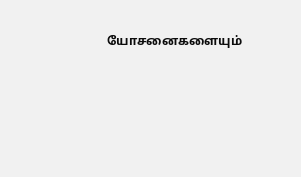யோசனைகளையும்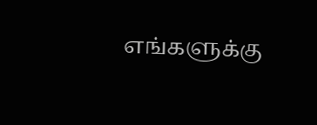எங்களுக்கு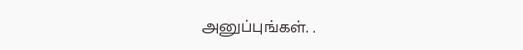அனுப்புங்கள். .